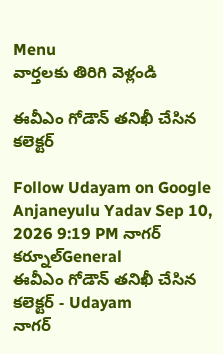Menu
వార్తలకు తిరిగి వెళ్లండి

ఈవీఎం గోడౌన్ తనిఖీ చేసిన కలెక్టర్

Follow Udayam on Google
Anjaneyulu Yadav Sep 10, 2026 9:19 PM నాగర్ కర్నూల్General
ఈవీఎం గోడౌన్ తనిఖీ చేసిన కలెక్టర్ - Udayam
నాగర్‌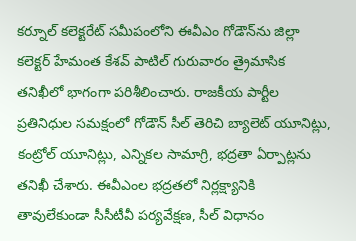కర్నూల్ కలెక్టరేట్ సమీపంలోని ఈవీఎం గోడౌన్‌ను జిల్లా కలెక్టర్ హేమంత కేశవ్ పాటిల్ గురువారం త్రైమాసిక తనిఖీలో భాగంగా పరిశీలించారు. రాజకీయ పార్టీల ప్రతినిధుల సమక్షంలో గోడౌన్ సీల్ తెరిచి బ్యాలెట్ యూనిట్లు, కంట్రోల్ యూనిట్లు, ఎన్నికల సామాగ్రి, భద్రతా ఏర్పాట్లను తనిఖీ చేశారు. ఈవీఎంల భద్రతలో నిర్లక్ష్యానికి తావులేకుండా సీసీటీవీ పర్యవేక్షణ, సీల్ విధానం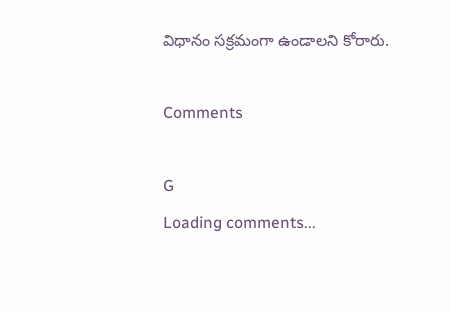విధానం సక్రమంగా ఉండాలని కోరారు.

Comments

G
Loading comments...